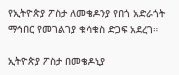የኢትዮጵያ ፖስታ ለመቄዶንያ የበጎ አድራጎት ማኅበር የመገልገያ ቁሳቁስ ድጋፍ አደረገ።

ኢትዮጵያ ፖስታ በመቄዶኒያ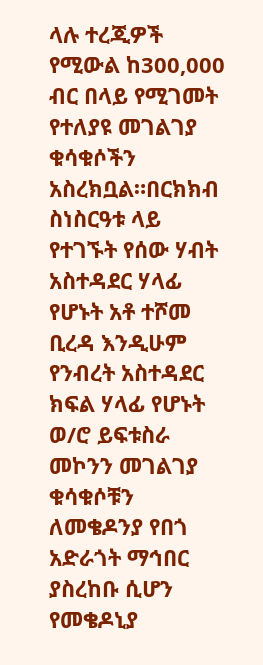ላሉ ተረጂዎች የሚውል ከ300,000 ብር በላይ የሚገመት የተለያዩ መገልገያ ቁሳቁሶችን አስረክቧል።በርክክብ ስነስርዓቱ ላይ የተገኙት የሰው ሃብት አስተዳደር ሃላፊ የሆኑት አቶ ተሾመ ቢረዳ እንዲሁም የንብረት አስተዳደር ክፍል ሃላፊ የሆኑት ወ/ሮ ይፍቱስራ መኮንን መገልገያ ቁሳቁሶቹን ለመቄዶንያ የበጎ አድራጎት ማኅበር ያስረከቡ ሲሆን የመቄዶኒያ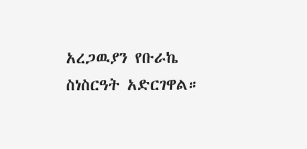አረጋዉያን የቡራኬ ስነስርዓት አድርገዋል።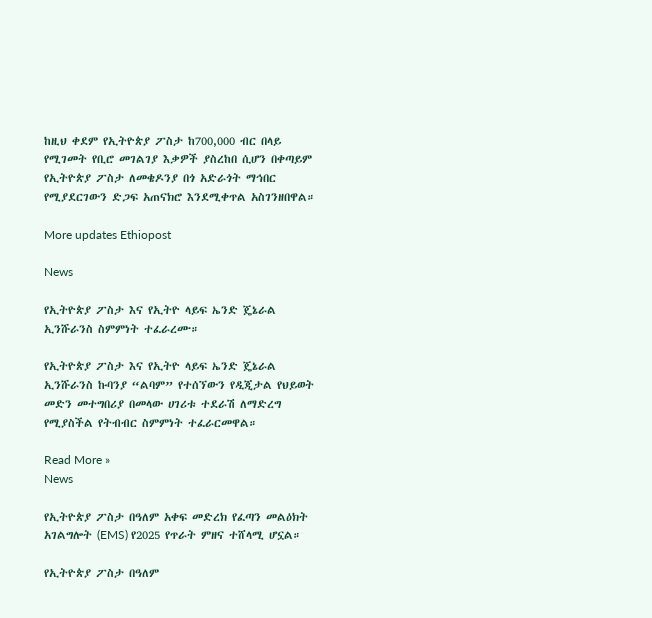ከዚህ ቀደም የኢትዮጵያ ፖስታ ከ700,000 ብር በላይ የሚገመት የቢሮ መገልገያ እቃዎች ያስረከበ ሲሆን በቀጣይም የኢትዮጵያ ፖስታ ለመቄዶንያ በጎ አድራጎት ማኅበር የሚያደርገውን ድጋፍ አጠናክሮ እንደሚቀጥል አስገንዘበዋል።

More updates Ethiopost

News

የኢትዮጵያ ፖስታ እና የኢትዮ ላይፍ ኤንድ ጄኔራል ኢንሹራንስ ስምምነት ተፈራረሙ።

የኢትዮጵያ ፖስታ እና የኢትዮ ላይፍ ኤንድ ጄኔራል ኢንሹራንስ ኩባንያ “ልባም” የተሰኘውን የዲጂታል የህይወት መድን መተግበሪያ በመላው ሀገሪቱ ተደራሽ ለማድረግ የሚያስችል የትብብር ስምምነት ተፈራርመዋል።

Read More »
News

የኢትዮጵያ ፖስታ በዓለም አቀፍ መድረክ የፈጣን መልዕክት አገልግሎት (EMS) የ2025 የጥራት ምዘና ተሸላሚ ሆኗል።

የኢትዮጵያ ፖስታ በዓለም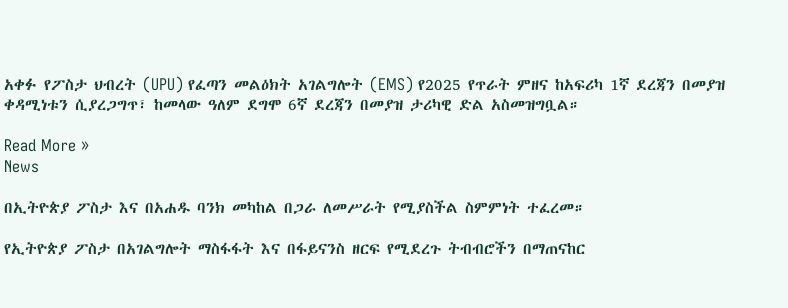አቀፉ የፖስታ ህብረት (UPU) የፈጣን መልዕክት አገልግሎት (EMS) የ2025 የጥራት ምዘና ከአፍሪካ 1ኛ ደረጃን በመያዝ ቀዳሚነቱን ሲያረጋግጥ፣ ከመላው ዓለም ደግሞ 6ኛ ደረጃን በመያዝ ታሪካዊ ድል አስመዝግቧል።

Read More »
News

በኢትዮጵያ ፖስታ እና በአሐዱ ባንክ መካከል በጋራ ለመሥራት የሚያስችል ስምምነት ተፈረመ።

የኢትዮጵያ ፖስታ በአገልግሎት ማስፋፋት እና በፋይናንስ ዘርፍ የሚደረጉ ትብብሮችን በማጠናከር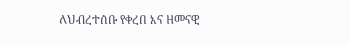ለህብረተሰቡ የቀረበ እና ዘመናዊ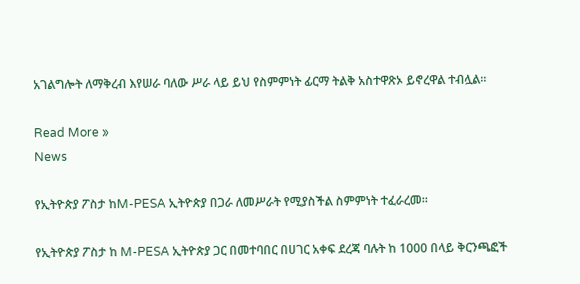አገልግሎት ለማቅረብ እየሠራ ባለው ሥራ ላይ ይህ የስምምነት ፊርማ ትልቅ አስተዋጽኦ ይኖረዋል ተብሏል።

Read More »
News

የኢትዮጵያ ፖስታ ከM-PESA ኢትዮጵያ በጋራ ለመሥራት የሚያስችል ስምምነት ተፈራረመ።

የኢትዮጵያ ፖስታ ከ M-PESA ኢትዮጵያ ጋር በመተባበር በሀገር አቀፍ ደረጃ ባሉት ከ 1000 በላይ ቅርንጫፎች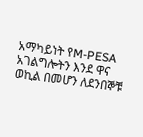አማካይነት የM-PESA አገልግሎትን እንደ ዋና ወኪል በመሆን ለደንበኞቹ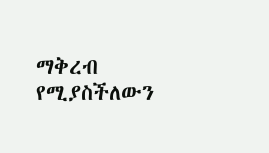ማቅረብ የሚያስችለውን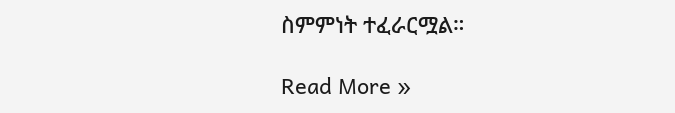ስምምነት ተፈራርሟል።

Read More »